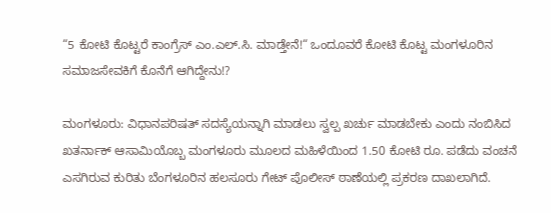“5 ಕೋಟಿ ಕೊಟ್ಟರೆ ಕಾಂಗ್ರೆಸ್ ಎಂ.ಎಲ್.ಸಿ. ಮಾಡ್ತೇನೆ!“ ಒಂದೂವರೆ ಕೋಟಿ ಕೊಟ್ಟ ಮಂಗಳೂರಿನ ಸಮಾಜಸೇವಕಿಗೆ ಕೊನೆಗೆ ಆಗಿದ್ದೇನು!?

ಮಂಗಳೂರು: ವಿಧಾನಪರಿಷತ್ ಸದಸ್ಯೆಯನ್ನಾಗಿ ಮಾಡಲು ಸ್ವಲ್ಪ ಖರ್ಚು ಮಾಡಬೇಕು ಎಂದು ನಂಬಿಸಿದ ಖತರ್ನಾಕ್ ಆಸಾಮಿಯೊಬ್ಬ ಮಂಗಳೂರು ಮೂಲದ ಮಹಿಳೆಯಿಂದ 1.50 ಕೋಟಿ ರೂ. ಪಡೆದು ವಂಚನೆ ಎಸಗಿರುವ ಕುರಿತು ಬೆಂಗಳೂರಿನ ಹಲಸೂರು ಗೇಟ್ ಪೊಲೀಸ್ ಠಾಣೆಯಲ್ಲಿ ಪ್ರಕರಣ ದಾಖಲಾಗಿದೆ.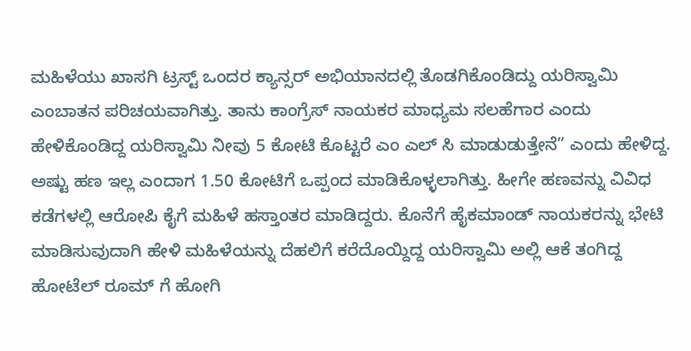ಮಹಿಳೆಯು ಖಾಸಗಿ ಟ್ರಸ್ಟ್ ಒಂದರ ಕ್ಯಾನ್ಸರ್ ಅಭಿಯಾನದಲ್ಲಿ ತೊಡಗಿಕೊಂಡಿದ್ದು ಯರಿಸ್ವಾಮಿ ಎಂಬಾತನ ಪರಿಚಯವಾಗಿತ್ತು. ತಾನು ಕಾಂಗ್ರೆಸ್ ನಾಯಕರ ಮಾಧ್ಯಮ ಸಲಹೆಗಾರ ಎಂದು ಹೇಳಿಕೊಂಡಿದ್ದ ಯರಿಸ್ವಾಮಿ ನೀವು 5 ಕೋಟಿ ಕೊಟ್ಟರೆ ಎಂ ಎಲ್ ಸಿ ಮಾಡುಡುತ್ತೇನೆ” ಎಂದು ಹೇಳಿದ್ದ. ಅಷ್ಟು ಹಣ ಇಲ್ಲ ಎಂದಾಗ 1.50 ಕೋಟಿಗೆ ಒಪ್ಪಂದ ಮಾಡಿಕೊಳ್ಳಲಾಗಿತ್ತು. ಹೀಗೇ ಹಣವನ್ನು ವಿವಿಧ ಕಡೆಗಳಲ್ಲಿ ಆರೋಪಿ ಕೈಗೆ ಮಹಿಳೆ ಹಸ್ತಾಂತರ ಮಾಡಿದ್ದರು. ಕೊನೆಗೆ ಹೈಕಮಾಂಡ್ ನಾಯಕರನ್ನು ಭೇಟಿ ಮಾಡಿಸುವುದಾಗಿ ಹೇಳಿ ಮಹಿಳೆಯನ್ನು ದೆಹಲಿಗೆ ಕರೆದೊಯ್ದಿದ್ದ ಯರಿಸ್ವಾಮಿ ಅಲ್ಲಿ ಆಕೆ ತಂಗಿದ್ದ ಹೋಟೆಲ್ ರೂಮ್ ಗೆ ಹೋಗಿ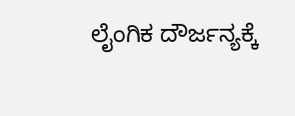ಲೈಂಗಿಕ ದೌರ್ಜನ್ಯಕ್ಕೆ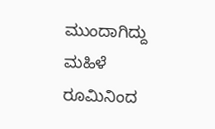ಮುಂದಾಗಿದ್ದು ಮಹಿಳೆ ರೂಮಿನಿಂದ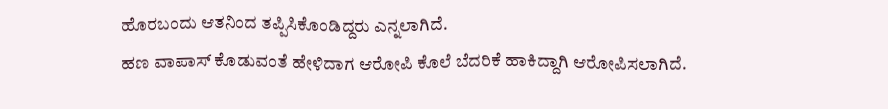ಹೊರಬಂದು ಆತನಿಂದ ತಪ್ಪಿಸಿಕೊಂಡಿದ್ದರು ಎನ್ನಲಾಗಿದೆ.
ಹಣ ವಾಪಾಸ್ ಕೊಡುವಂತೆ ಹೇಳಿದಾಗ ಆರೋಪಿ ಕೊಲೆ ಬೆದರಿಕೆ ಹಾಕಿದ್ದಾಗಿ ಆರೋಪಿಸಲಾಗಿದೆ.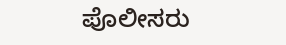ಪೊಲೀಸರು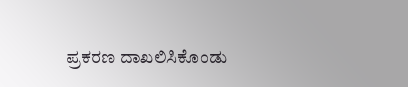ಪ್ರಕರಣ ದಾಖಲಿಸಿಕೊಂಡು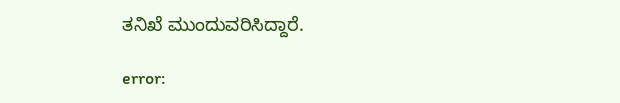ತನಿಖೆ ಮುಂದುವರಿಸಿದ್ದಾರೆ.

error: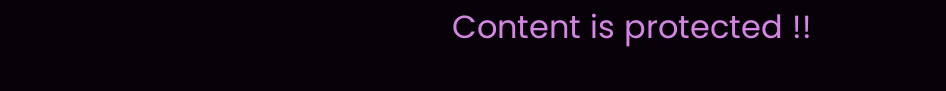Content is protected !!